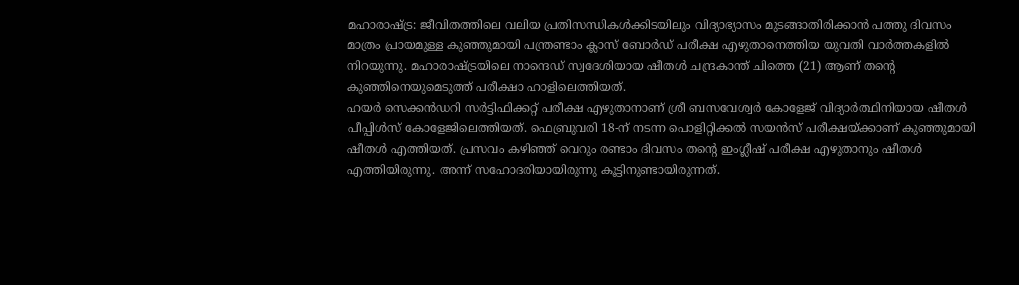മഹാരാഷ്ട്ര: ജീവിതത്തിലെ വലിയ പ്രതിസന്ധികൾക്കിടയിലും വിദ്യാഭ്യാസം മുടങ്ങാതിരിക്കാൻ പത്തു ദിവസം മാത്രം പ്രായമുള്ള കുഞ്ഞുമായി പന്ത്രണ്ടാം ക്ലാസ് ബോർഡ് പരീക്ഷ എഴുതാനെത്തിയ യുവതി വാർത്തകളിൽ നിറയുന്നു. മഹാരാഷ്ട്രയിലെ നാന്ദെഡ് സ്വദേശിയായ ഷീതൾ ചന്ദ്രകാന്ത് ചിത്തെ (21) ആണ് തന്റെ കുഞ്ഞിനെയുമെടുത്ത് പരീക്ഷാ ഹാളിലെത്തിയത്.
ഹയർ സെക്കൻഡറി സർട്ടിഫിക്കറ്റ് പരീക്ഷ എഴുതാനാണ് ശ്രീ ബസവേശ്വർ കോളേജ് വിദ്യാർത്ഥിനിയായ ഷീതൾ പീപ്പിൾസ് കോളേജിലെത്തിയത്. ഫെബ്രുവരി 18-ന് നടന്ന പൊളിറ്റിക്കൽ സയൻസ് പരീക്ഷയ്ക്കാണ് കുഞ്ഞുമായി ഷീതൾ എത്തിയത്. പ്രസവം കഴിഞ്ഞ് വെറും രണ്ടാം ദിവസം തന്റെ ഇംഗ്ലീഷ് പരീക്ഷ എഴുതാനും ഷീതൾ എത്തിയിരുന്നു. അന്ന് സഹോദരിയായിരുന്നു കൂട്ടിനുണ്ടായിരുന്നത്.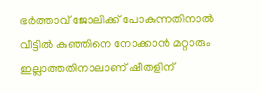ഭർത്താവ് ജോലിക്ക് പോകുന്നതിനാൽ വീട്ടിൽ കുഞ്ഞിനെ നോക്കാൻ മറ്റാരും ഇല്ലാത്തതിനാലാണ് ഷീതളിന്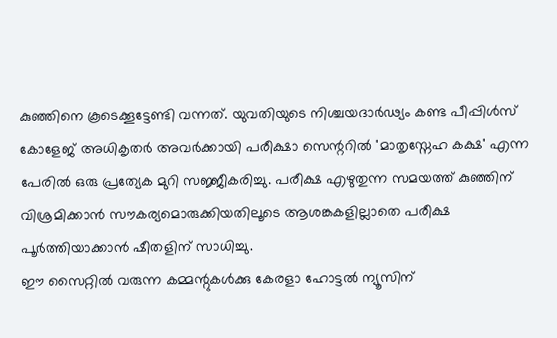കുഞ്ഞിനെ കൂടെക്കൂട്ടേണ്ടി വന്നത്. യുവതിയുടെ നിശ്ചയദാർഢ്യം കണ്ട പീപ്പിൾസ് കോളേജ് അധികൃതർ അവർക്കായി പരീക്ഷാ സെന്ററിൽ 'മാതൃസ്നേഹ കക്ഷ' എന്ന പേരിൽ ഒരു പ്രത്യേക മുറി സജ്ജീകരിച്ചു. പരീക്ഷ എഴുതുന്ന സമയത്ത് കുഞ്ഞിന് വിശ്രമിക്കാൻ സൗകര്യമൊരുക്കിയതിലൂടെ ആശങ്കകളില്ലാതെ പരീക്ഷ പൂർത്തിയാക്കാൻ ഷീതളിന് സാധിച്ചു.
ഈ സൈറ്റിൽ വരുന്ന കമ്മന്റുകൾക്കു കേരളാ ഹോട്ടൽ ന്യൂസിന്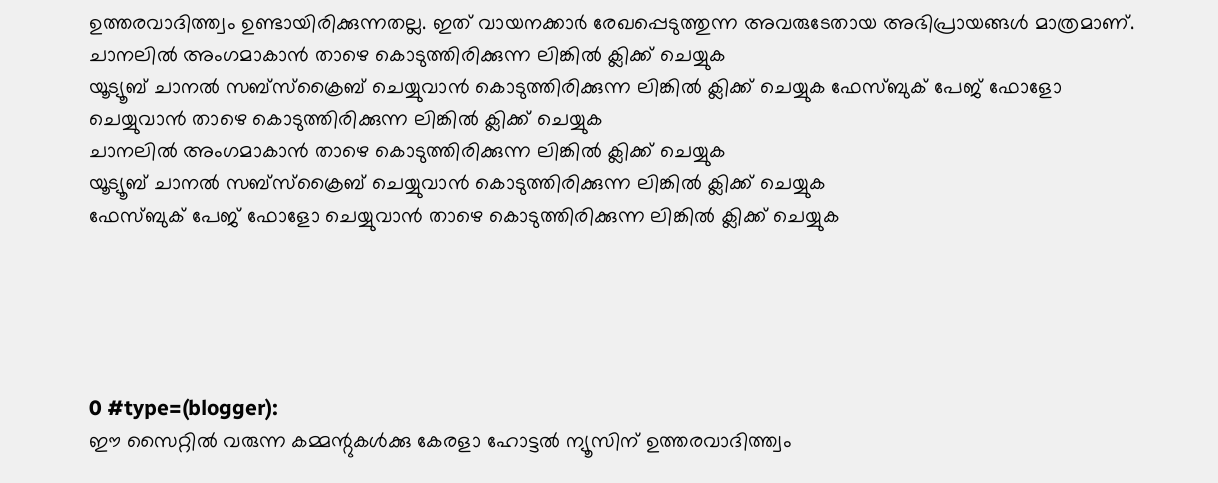ഉത്തരവാദിത്ത്വം ഉണ്ടായിരിക്കുന്നതല്ല. ഇത് വായനക്കാർ രേഖപ്പെടുത്തുന്ന അവരുടേതായ അഭിപ്രായങ്ങൾ മാത്രമാണ്.
ചാനലിൽ അംഗമാകാൻ താഴെ കൊടുത്തിരിക്കുന്ന ലിങ്കിൽ ക്ലിക്ക് ചെയ്യുക
യൂട്യൂബ് ചാനൽ സബ്സ്ക്രൈബ് ചെയ്യുവാൻ കൊടുത്തിരിക്കുന്ന ലിങ്കിൽ ക്ലിക്ക് ചെയ്യുക ഫേസ്ബുക് പേജ് ഫോളോ ചെയ്യുവാൻ താഴെ കൊടുത്തിരിക്കുന്ന ലിങ്കിൽ ക്ലിക്ക് ചെയ്യുക
ചാനലിൽ അംഗമാകാൻ താഴെ കൊടുത്തിരിക്കുന്ന ലിങ്കിൽ ക്ലിക്ക് ചെയ്യുക
യൂട്യൂബ് ചാനൽ സബ്സ്ക്രൈബ് ചെയ്യുവാൻ കൊടുത്തിരിക്കുന്ന ലിങ്കിൽ ക്ലിക്ക് ചെയ്യുക
ഫേസ്ബുക് പേജ് ഫോളോ ചെയ്യുവാൻ താഴെ കൊടുത്തിരിക്കുന്ന ലിങ്കിൽ ക്ലിക്ക് ചെയ്യുക





0 #type=(blogger):
ഈ സൈറ്റിൽ വരുന്ന കമ്മന്റുകൾക്കു കേരളാ ഹോട്ടൽ ന്യൂസിന് ഉത്തരവാദിത്ത്വം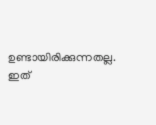ഉണ്ടായിരിക്കുന്നതല്ല. ഇത്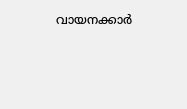വായനക്കാർ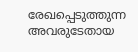രേഖപ്പെടുത്തുന്ന അവരുടേതായ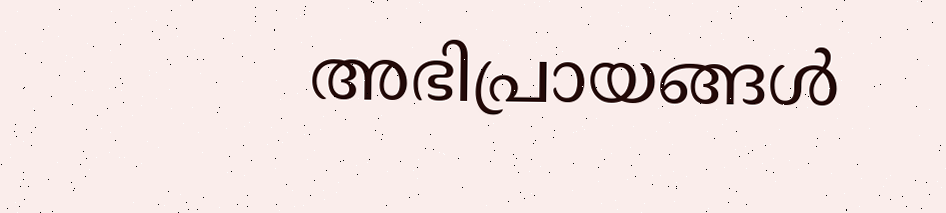അഭിപ്രായങ്ങൾ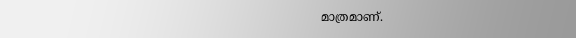മാത്രമാണ്.